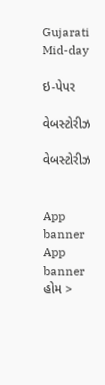Gujarati Mid-day

ઇ-પેપર

વેબસ્ટોરીઝ

વેબસ્ટોરીઝ


App banner App banner
હોમ >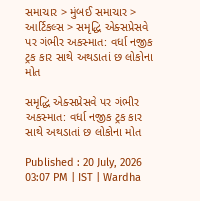સમાચાર > મુંબઈ સમાચાર > આર્ટિકલ્સ > સમૃદ્ધિ એક્સપ્રેસવે પર ગંભીર અકસ્માત: વર્ધા નજીક ટ્રક કાર સાથે અથડાતાં છ લોકોના મોત

સમૃદ્ધિ એક્સપ્રેસવે પર ગંભીર અકસ્માત: વર્ધા નજીક ટ્રક કાર સાથે અથડાતાં છ લોકોના મોત

Published : 20 July, 2026 03:07 PM | IST | Wardha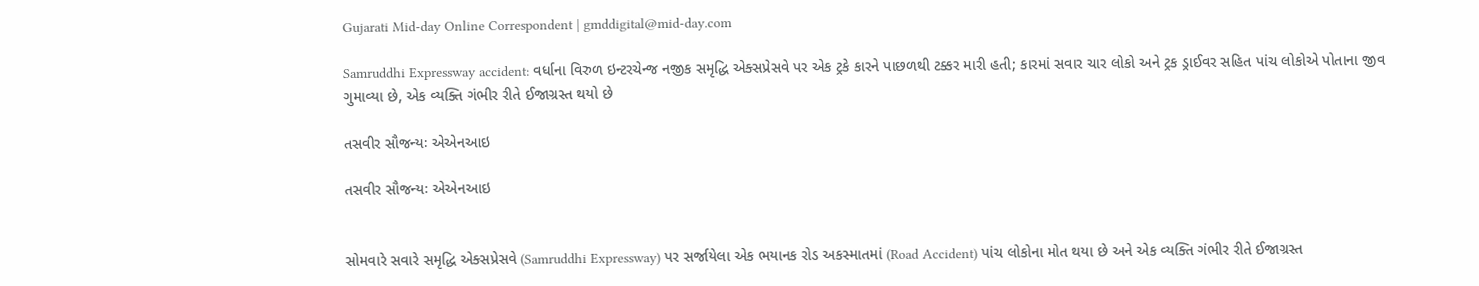Gujarati Mid-day Online Correspondent | gmddigital@mid-day.com

Samruddhi Expressway accident: વર્ધાના વિરુળ ઇન્ટરચેન્જ નજીક સમૃદ્ધિ એક્સપ્રેસવે પર એક ટ્રકે કારને પાછળથી ટક્કર મારી હતી; કારમાં સવાર ચાર લોકો અને ટ્રક ડ્રાઈવર સહિત પાંચ લોકોએ પોતાના જીવ ગુમાવ્યા છે, એક વ્યક્તિ ગંભીર રીતે ઈજાગ્રસ્ત થયો છે

તસવીર સૌજન્યઃ એએનઆઇ

તસવીર સૌજન્યઃ એએનઆઇ


સોમવારે સવારે સમૃદ્ધિ એક્સપ્રેસવે (Samruddhi Expressway) પર સર્જાયેલા એક ભયાનક રોડ અકસ્માતમાં (Road Accident) પાંચ લોકોના મોત થયા છે અને એક વ્યક્તિ ગંભીર રીતે ઈજાગ્રસ્ત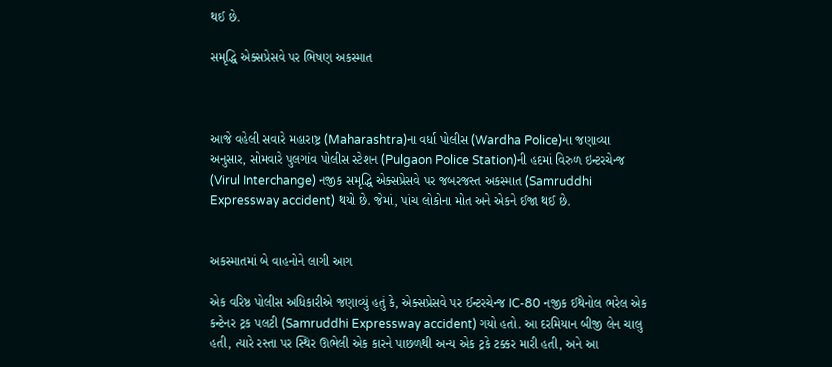થઈ છે.

સમૃદ્ધિ એક્સપ્રેસવે પર ભિષણ અકસ્માત



આજે વહેલી સવારે મહારાષ્ટ્ર (Maharashtra)ના વર્ધા પોલીસ (Wardha Police)ના જણાવ્યા અનુસાર, સોમવારે પુલગાંવ પોલીસ સ્ટેશન (Pulgaon Police Station)ની હદમાં વિરુળ ઇન્ટરચેન્જ (Virul Interchange) નજીક સમૃદ્ધિ એક્સપ્રેસવે પર જબરજસ્ત અકસ્માત (Samruddhi Expressway accident) થયો છે. જેમાં, પાંચ લોકોના મોત અને એકને ઈજા થઈ છે.


અકસ્માતમાં બે વાહનોને લાગી આગ

એક વરિષ્ઠ પોલીસ અધિકારીએ જણાવ્યું હતું કે, એક્સપ્રેસવે પર ઈન્ટરચેન્જ IC-80 નજીક ઈથેનોલ ભરેલ એક કન્ટેનર ટ્રક પલટી (Samruddhi Expressway accident) ગયો હતો. આ દરમિયાન બીજી લેન ચાલુ હતી, ત્યારે રસ્તા પર સ્થિર ઊભેલી એક કારને પાછળથી અન્ય એક ટ્રકે ટક્કર મારી હતી, અને આ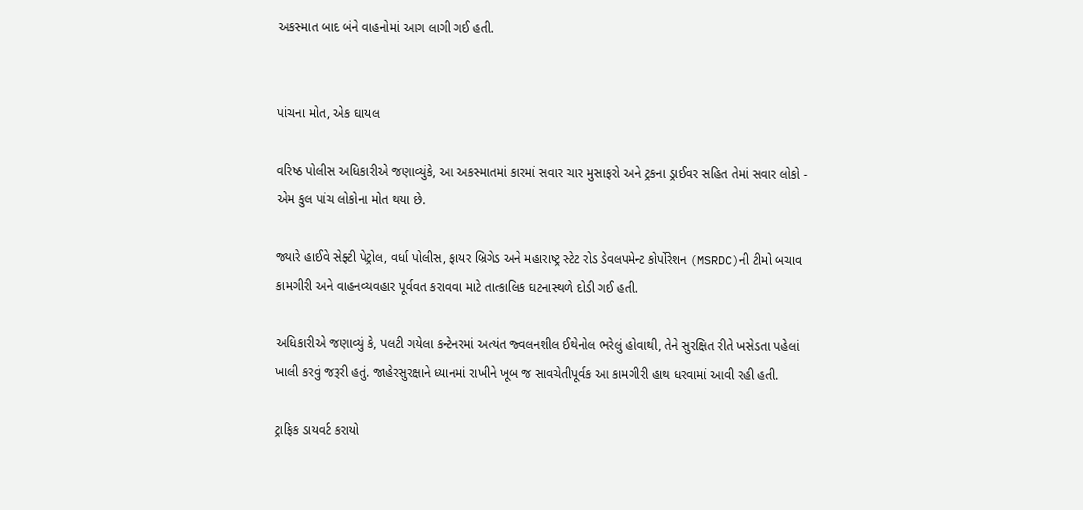અકસ્માત બાદ બંને વાહનોમાં આગ લાગી ગઈ હતી.


પાંચના મોત, એક ઘાયલ

વરિષ્ઠ પોલીસ અધિકારીએ જણાવ્યુંકે, આ અકસ્માતમાં કારમાં સવાર ચાર મુસાફરો અને ટ્રકના ડ્રાઈવર સહિત તેમાં સવાર લોકો - એમ કુલ પાંચ લોકોના મોત થયા છે.

જ્યારે હાઈવે સેફ્ટી પેટ્રોલ, વર્ધા પોલીસ, ફાયર બ્રિગેડ અને મહારાષ્ટ્ર સ્ટેટ રોડ ડેવલપમેન્ટ કોર્પોરેશન (MSRDC)ની ટીમો બચાવ કામગીરી અને વાહનવ્યવહાર પૂર્વવત કરાવવા માટે તાત્કાલિક ઘટનાસ્થળે દોડી ગઈ હતી.

અધિકારીએ જણાવ્યું કે, પલટી ગયેલા કન્ટેનરમાં અત્યંત જ્વલનશીલ ઈથેનોલ ભરેલું હોવાથી, તેને સુરક્ષિત રીતે ખસેડતા પહેલાં ખાલી કરવું જરૂરી હતું. જાહેરસુરક્ષાને ધ્યાનમાં રાખીને ખૂબ જ સાવચેતીપૂર્વક આ કામગીરી હાથ ધરવામાં આવી રહી હતી.

ટ્રાફિક ડાયવર્ટ કરાયો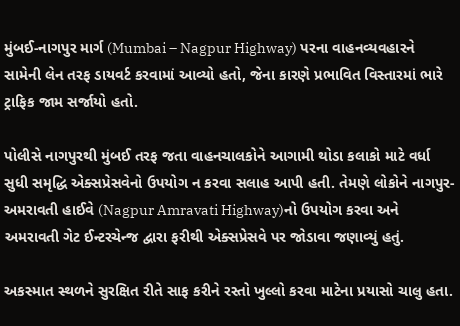મુંબઈ-નાગપુર માર્ગ (Mumbai – Nagpur Highway) પરના વાહનવ્યવહારને સામેની લેન તરફ ડાયવર્ટ કરવામાં આવ્યો હતો, જેના કારણે પ્રભાવિત વિસ્તારમાં ભારે ટ્રાફિક જામ સર્જાયો હતો.

પોલીસે નાગપુરથી મુંબઈ તરફ જતા વાહનચાલકોને આગામી થોડા કલાકો માટે વર્ધા સુધી સમૃદ્ધિ એક્સપ્રેસવેનો ઉપયોગ ન કરવા સલાહ આપી હતી. તેમણે લોકોને નાગપુર-અમરાવતી હાઈવે (Nagpur Amravati Highway)નો ઉપયોગ કરવા અને અમરાવતી ગેટ ઈન્ટરચેન્જ દ્વારા ફરીથી એક્સપ્રેસવે પર જોડાવા જણાવ્યું હતું.

અકસ્માત સ્થળને સુરક્ષિત રીતે સાફ કરીને રસ્તો ખુલ્લો કરવા માટેના પ્રયાસો ચાલુ હતા.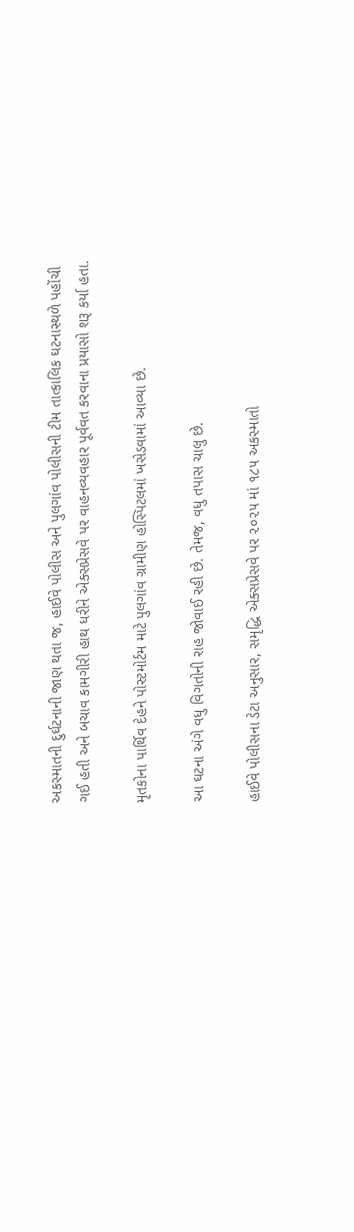અકસ્માતની દુર્ઘટનાની જાણ થતા જ, હાઈવે પોલીસ અને પુલગાંવ પોલીસની ટીમ તાત્કાલિક ઘટનાસ્થળે પહોંચી ગઈ હતી અને બચાવ કામગીરી હાથ ધરીને એક્સપ્રેસવે પર વાહનવ્યવહાર પૂર્વવત કરવાના પ્રયાસો શરૂ કર્યા હતા.

મૃતકોના પાર્થિવ દેહને પોસ્ટમોર્ટમ માટે પુલગાંવ ગ્રામીણ હોસ્પિટલમાં ખસેડવામાં આવ્યા છે.

આ ઘટના અંગે વધુ વિગતોની રાહ જોવાઈ રહી છે. તેમજ, વધુ તપાસ ચાલુ છે.

હાઈવે પોલીસના ડેટા અનુસાર, સમૃદ્ધિ એક્સપ્રેસવે પર ૨૦૨૫ માં ૧૮૫ અકસ્માતો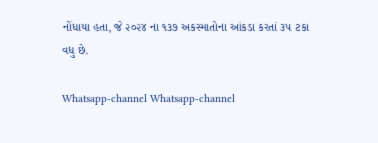નોંધાયા હતા, જે ૨૦૨૪ ના ૧૩૭ અકસ્માતોના આંકડા કરતાં ૩૫ ટકા વધુ છે.

Whatsapp-channel Whatsapp-channel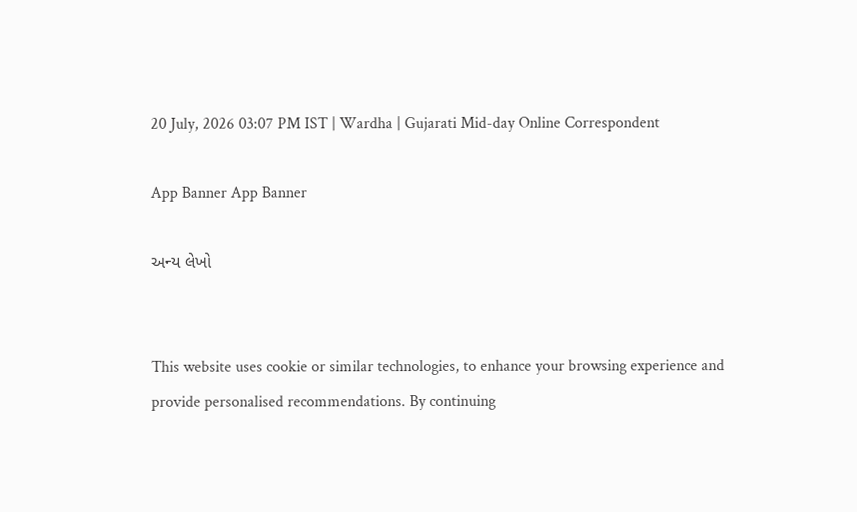20 July, 2026 03:07 PM IST | Wardha | Gujarati Mid-day Online Correspondent

App Banner App Banner

અન્ય લેખો


This website uses cookie or similar technologies, to enhance your browsing experience and provide personalised recommendations. By continuing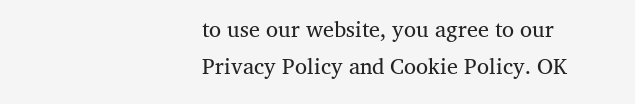to use our website, you agree to our Privacy Policy and Cookie Policy. OK